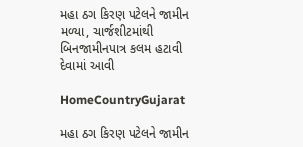મહા ઠગ કિરણ પટેલને જામીન મળ્યા, ચાર્જશીટમાંથી બિનજામીનપાત્ર કલમ હટાવી દેવામાં આવી

HomeCountryGujarat

મહા ઠગ કિરણ પટેલને જામીન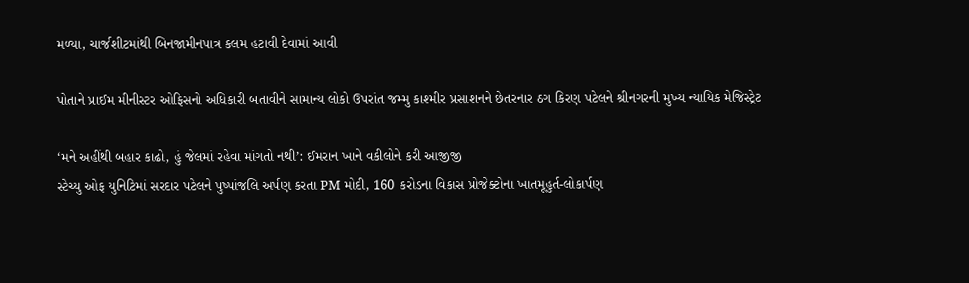મળ્યા, ચાર્જશીટમાંથી બિનજામીનપાત્ર કલમ હટાવી દેવામાં આવી

પોતાને પ્રાઈમ મીનીસ્ટર ઓફિસનો અધિકારી બતાવીને સામાન્ય લોકો ઉપરાંત જમ્મુ કાશ્મીર પ્રસાશનને છેતરનાર ઠગ કિરણ પટેલને શ્રીનગરની મુખ્ય ન્યાયિક મેજિસ્ટ્રેટ

‘મને અહીંથી બહાર કાઢો, હું જેલમાં રહેવા માંગતો નથી’: ઈમરાન ખાને વકીલોને કરી આજીજી
સ્ટેચ્યુ ઓફ યુનિટિમાં સરદાર પટેલને પુષ્પાંજલિ અર્પણ કરતા PM મોદી, 160 કરોડના વિકાસ પ્રોજેક્ટોના ખાતમૂહુર્ત-લોકાર્પણ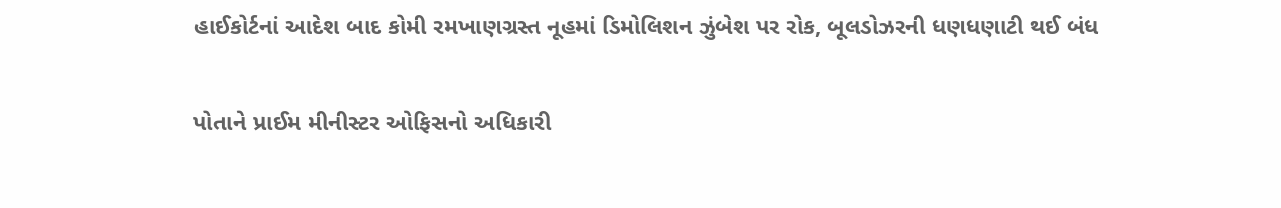હાઈકોર્ટનાં આદેશ બાદ કોમી રમખાણગ્રસ્ત નૂહમાં ડિમોલિશન ઝુંબેશ પર રોક, બૂલડોઝરની ધણધણાટી થઈ બંધ

પોતાને પ્રાઈમ મીનીસ્ટર ઓફિસનો અધિકારી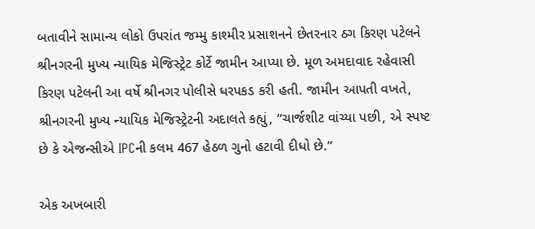બતાવીને સામાન્ય લોકો ઉપરાંત જમ્મુ કાશ્મીર પ્રસાશનને છેતરનાર ઠગ કિરણ પટેલને શ્રીનગરની મુખ્ય ન્યાયિક મેજિસ્ટ્રેટ કોર્ટે જામીન આપ્યા છે. મૂળ અમદાવાદ રહેવાસી કિરણ પટેલની આ વર્ષે શ્રીનગર પોલીસે ધરપકડ કરી હતી. જામીન આપતી વખતે, શ્રીનગરની મુખ્ય ન્યાયિક મેજિસ્ટ્રેટની અદાલતે કહ્યું, “ચાર્જશીટ વાંચ્યા પછી, એ સ્પષ્ટ છે કે એજન્સીએ IPCની કલમ 467 હેઠળ ગુનો હટાવી દીધો છે.”

એક અખબારી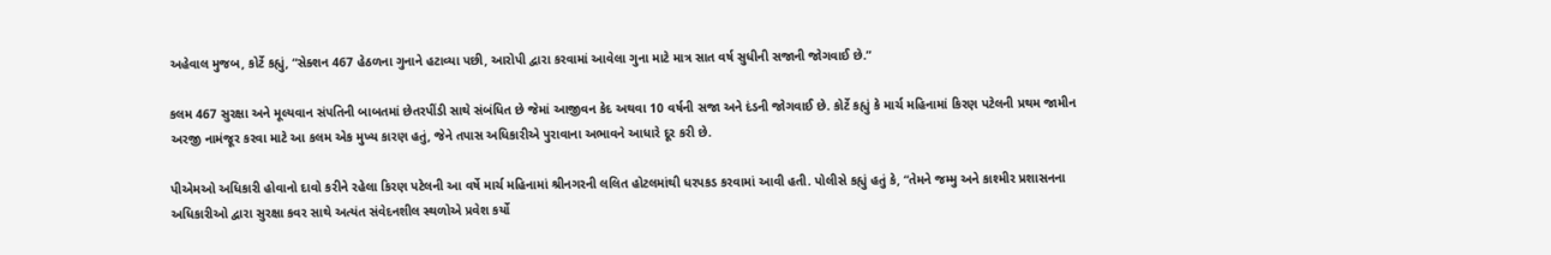અહેવાલ મુજબ, કોર્ટે કહ્યું, “સેક્શન 467 હેઠળના ગુનાને હટાવ્યા પછી, આરોપી દ્વારા કરવામાં આવેલા ગુના માટે માત્ર સાત વર્ષ સુધીની સજાની જોગવાઈ છે.”

કલમ 467 સુરક્ષા અને મૂલ્યવાન સંપતિની બાબતમાં છેતરપીંડી સાથે સંબંધિત છે જેમાં આજીવન કેદ અથવા 10 વર્ષની સજા અને દંડની જોગવાઈ છે. કોર્ટે કહ્યું કે માર્ચ મહિનામાં કિરણ પટેલની પ્રથમ જામીન અરજી નામંજૂર કરવા માટે આ કલમ એક મુખ્ય કારણ હતું, જેને તપાસ અધિકારીએ પુરાવાના અભાવને આધારે દૂર કરી છે.

પીએમઓ અધિકારી હોવાનો દાવો કરીને રહેલા કિરણ પટેલની આ વર્ષે માર્ચ મહિનામાં શ્રીનગરની લલિત હોટલમાંથી ધરપકડ કરવામાં આવી હતી. પોલીસે કહ્યું હતું કે, “તેમને જમ્મુ અને કાશ્મીર પ્રશાસનના અધિકારીઓ દ્વારા સુરક્ષા કવર સાથે અત્યંત સંવેદનશીલ સ્થળોએ પ્રવેશ કર્યો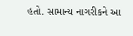હતો. સામાન્ય નાગરીકને આ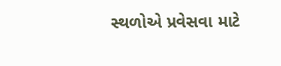સ્થળોએ પ્રવેસવા માટે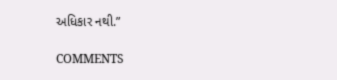અધિકાર નથી.”

COMMENTS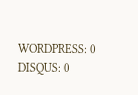WORDPRESS: 0
DISQUS: 0